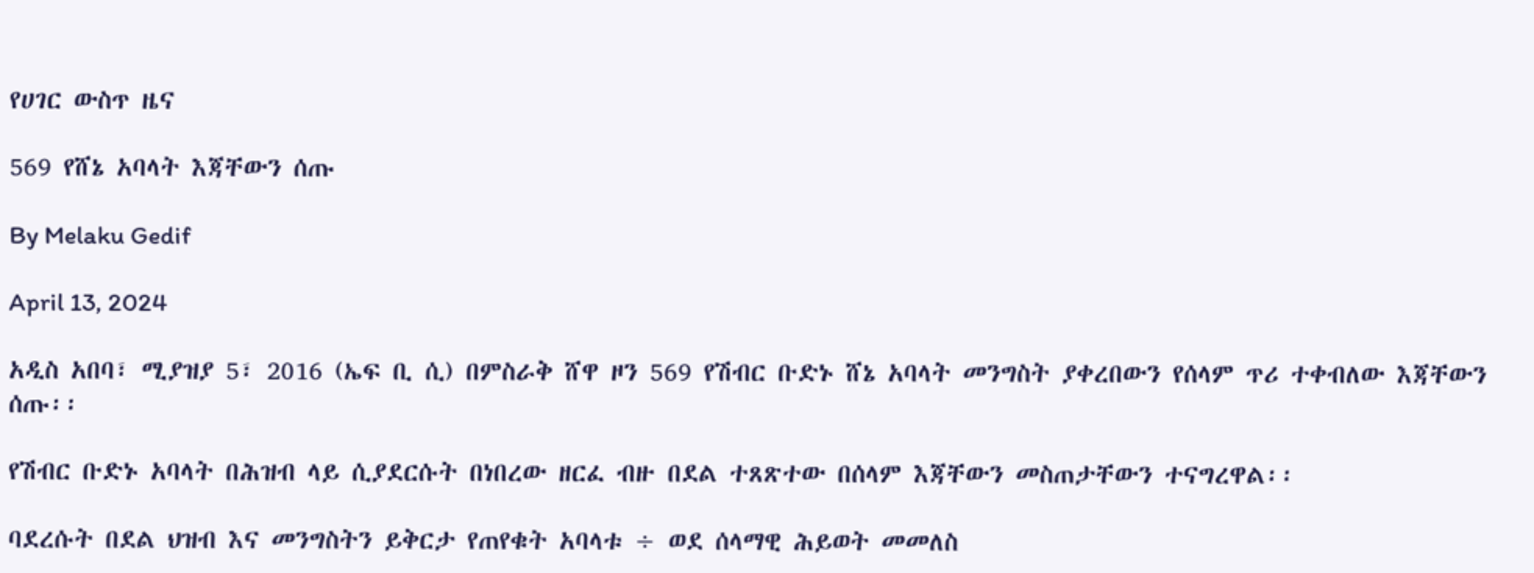የሀገር ውስጥ ዜና

569 የሸኔ አባላት እጃቸውን ሰጡ

By Melaku Gedif

April 13, 2024

አዲስ አበባ፣ ሚያዝያ 5፣ 2016 (ኤፍ ቢ ሲ) በምስራቅ ሸዋ ዞን 569 የሽብር ቡድኑ ሸኔ አባላት መንግስት ያቀረበውን የሰላም ጥሪ ተቀብለው እጃቸውን ሰጡ፡፡

የሽብር ቡድኑ አባላት በሕዝብ ላይ ሲያደርሱት በነበረው ዘርፈ ብዙ በደል ተጸጽተው በሰላም እጃቸውን መስጠታቸውን ተናግረዋል፡፡

ባደረሱት በደል ህዝብ እና መንግስትን ይቅርታ የጠየቁት አባላቱ ÷ ወደ ሰላማዊ ሕይወት መመለስ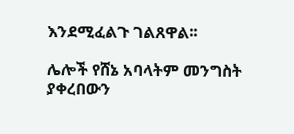እንደሚፈልጉ ገልጸዋል፡፡

ሌሎች የሸኔ አባላትም መንግስት ያቀረበውን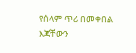የሰላም ጥሪ በመቀበል እጃቸውን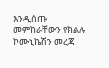እንዲሰጡ መምከራቸውን የክልሉ ኮሙኒኬሽን መረጃ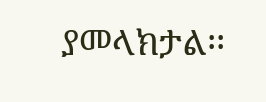ያመላክታል፡፡